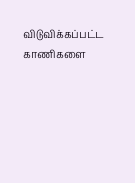விடுவிக்கப்பட்ட காணிகளை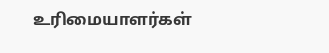உரிமையாளர்கள்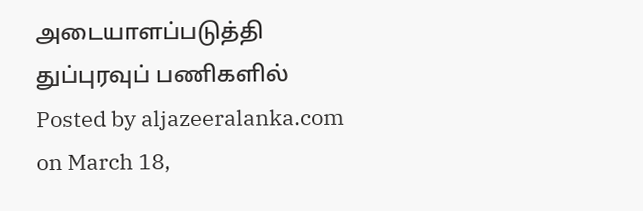அடையாளப்படுத்தி துப்புரவுப் பணிகளில்
Posted by aljazeeralanka.com on March 18,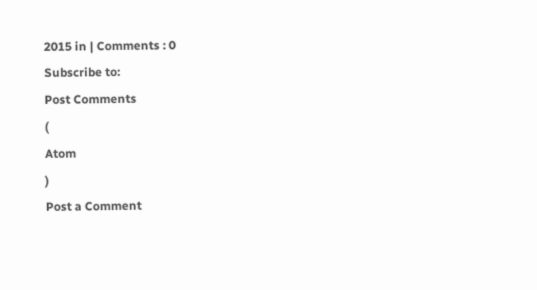2015 in | Comments : 0
Subscribe to:
Post Comments
(
Atom
)
Post a Comment